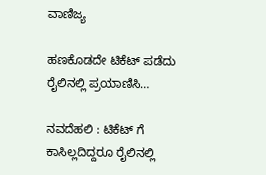ವಾಣಿಜ್ಯ

ಹಣಕೊಡದೇ ಟಿಕೆಟ್‌ ಪಡೆದು ರೈಲಿನಲ್ಲಿ ಪ್ರಯಾಣಿಸಿ…

ನವದೆಹಲಿ : ಟಿಕೆಟ್ ಗೆ ಕಾಸಿಲ್ಲದಿದ್ದರೂ ರೈಲಿನಲ್ಲಿ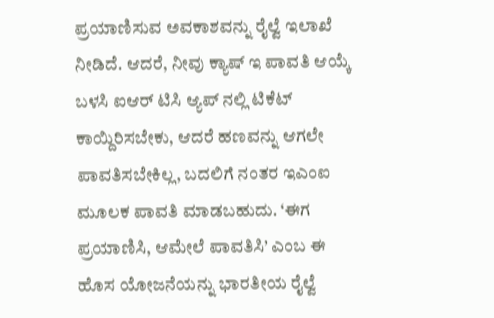ಪ್ರಯಾಣಿಸುವ ಅವಕಾಶವನ್ನು ರೈಲ್ವೆ ಇಲಾಖೆ ನೀಡಿದೆ. ಆದರೆ, ನೀವು ಕ್ಯಾಷ್ ಇ ಪಾವತಿ ಆಯ್ಕೆ ಬಳಸಿ ಐಆರ್ ಟಿಸಿ ಆ್ಯಪ್ ನಲ್ಲಿ ಟಿಕೆಟ್ ಕಾಯ್ದಿರಿಸಬೇಕು, ಆದರೆ ಹಣವನ್ನು ಆಗಲೇ ಪಾವತಿಸಬೇಕಿಲ್ಲ, ಬದಲಿಗೆ ನಂತರ ಇಎಂಐ ಮೂಲಕ ಪಾವತಿ ಮಾಡಬಹುದು. ‘ಈಗ ಪ್ರಯಾಣಿಸಿ, ಆಮೇಲೆ ಪಾವತಿಸಿ’ ಎಂಬ ಈ ಹೊಸ ಯೋಜನೆಯನ್ನು ಭಾರತೀಯ ರೈಲ್ವೆ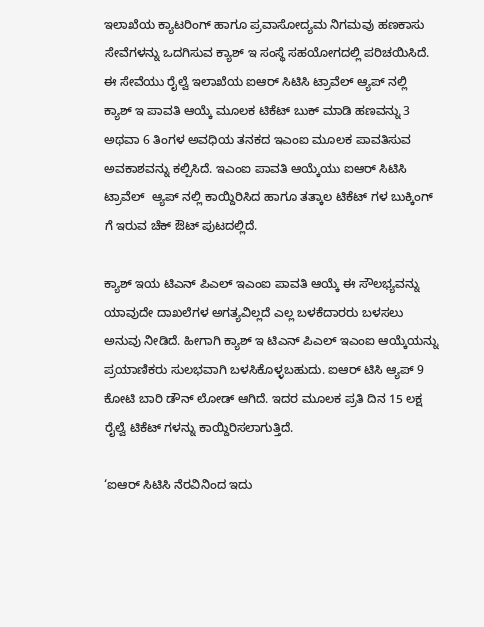ಇಲಾಖೆಯ ಕ್ಯಾಟರಿಂಗ್ ಹಾಗೂ ಪ್ರವಾಸೋದ್ಯಮ ನಿಗಮವು ಹಣಕಾಸು ಸೇವೆಗಳನ್ನು ಒದಗಿಸುವ ಕ್ಯಾಶ್ ಇ ಸಂಸ್ಥೆ ಸಹಯೋಗದಲ್ಲಿ ಪರಿಚಯಿಸಿದೆ. ಈ ಸೇವೆಯು ರೈಲ್ವೆ ಇಲಾಖೆಯ ಐಆರ್ ಸಿಟಿಸಿ ಟ್ರಾವೆಲ್ ಆ್ಯಪ್ ನಲ್ಲಿ ಕ್ಯಾಶ್ ಇ ಪಾವತಿ ಆಯ್ಕೆ ಮೂಲಕ ಟಿಕೆಟ್ ಬುಕ್ ಮಾಡಿ ಹಣವನ್ನು 3 ಅಥವಾ 6 ತಿಂಗಳ ಅವಧಿಯ ತನಕದ ಇಎಂಐ ಮೂಲಕ ಪಾವತಿಸುವ ಅವಕಾಶವನ್ನು ಕಲ್ಪಿಸಿದೆ. ಇಎಂಐ ಪಾವತಿ ಆಯ್ಕೆಯು ಐಆರ್ ಸಿಟಿಸಿ ಟ್ರಾವೆಲ್  ಆ್ಯಪ್ ನಲ್ಲಿ ಕಾಯ್ದಿರಿಸಿದ ಹಾಗೂ ತತ್ಕಾಲ ಟಿಕೆಟ್ ಗಳ ಬುಕ್ಕಿಂಗ್ ಗೆ ಇರುವ ಚೆಕ್ ಔಟ್ ಪುಟದಲ್ಲಿದೆ.

ಕ್ಯಾಶ್ ಇಯ ಟಿಎನ್ ಪಿಎಲ್ ಇಎಂಐ ಪಾವತಿ ಆಯ್ಕೆ ಈ ಸೌಲಭ್ಯವನ್ನು ಯಾವುದೇ ದಾಖಲೆಗಳ ಅಗತ್ಯವಿಲ್ಲದೆ ಎಲ್ಲ ಬಳಕೆದಾರರು ಬಳಸಲು ಅನುವು ನೀಡಿದೆ. ಹೀಗಾಗಿ ಕ್ಯಾಶ್ ಇ ಟಿಎನ್ ಪಿಎಲ್ ಇಎಂಐ ಆಯ್ಕೆಯನ್ನು ಪ್ರಯಾಣಿಕರು ಸುಲಭವಾಗಿ ಬಳಸಿಕೊಳ್ಳಬಹುದು. ಐಆರ್ ಟಿಸಿ ಆ್ಯಪ್ 9 ಕೋಟಿ ಬಾರಿ ಡೌನ್ ಲೋಡ್ ಆಗಿದೆ. ಇದರ ಮೂಲಕ ಪ್ರತಿ ದಿನ 15 ಲಕ್ಷ ರೈಲ್ವೆ ಟಿಕೆಟ್ ಗಳನ್ನು ಕಾಯ್ದಿರಿಸಲಾಗುತ್ತಿದೆ.

‘ಐಆರ್ ಸಿಟಿಸಿ ನೆರವಿನಿಂದ ಇದು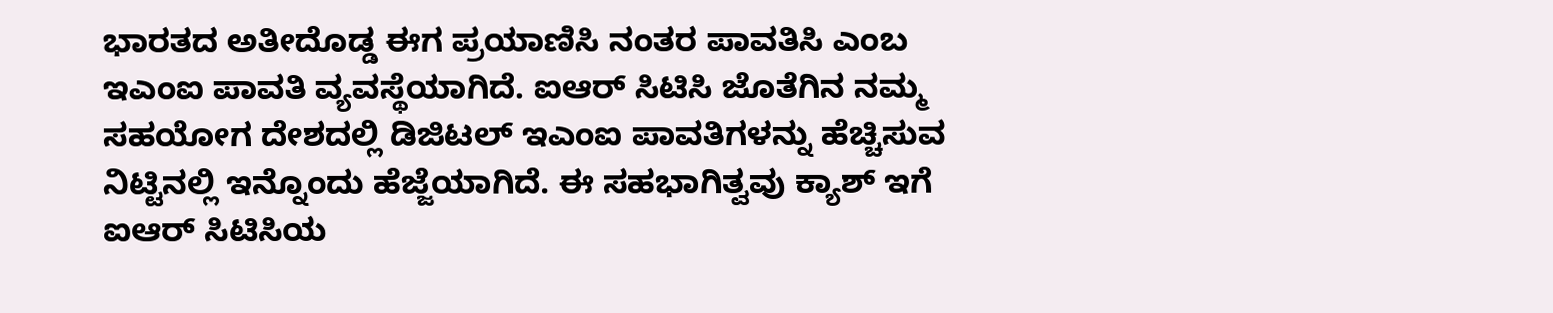ಭಾರತದ ಅತೀದೊಡ್ಡ ಈಗ ಪ್ರಯಾಣಿಸಿ ನಂತರ ಪಾವತಿಸಿ ಎಂಬ ಇಎಂಐ ಪಾವತಿ ವ್ಯವಸ್ಥೆಯಾಗಿದೆ. ಐಆರ್ ಸಿಟಿಸಿ ಜೊತೆಗಿನ ನಮ್ಮ ಸಹಯೋಗ ದೇಶದಲ್ಲಿ ಡಿಜಿಟಲ್ ಇಎಂಐ ಪಾವತಿಗಳನ್ನು ಹೆಚ್ಚಿಸುವ ನಿಟ್ಟಿನಲ್ಲಿ ಇನ್ನೊಂದು ಹೆಜ್ಜೆಯಾಗಿದೆ. ಈ ಸಹಭಾಗಿತ್ವವು ಕ್ಯಾಶ್ ಇಗೆ ಐಆರ್ ಸಿಟಿಸಿಯ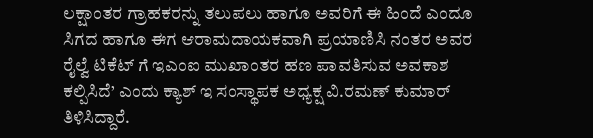ಲಕ್ಷಾಂತರ ಗ್ರಾಹಕರನ್ನು ತಲುಪಲು ಹಾಗೂ ಅವರಿಗೆ ಈ ಹಿಂದೆ ಎಂದೂ ಸಿಗದ ಹಾಗೂ ಈಗ ಆರಾಮದಾಯಕವಾಗಿ ಪ್ರಯಾಣಿಸಿ ನಂತರ ಅವರ ರೈಲ್ವೆ ಟಿಕೆಟ್ ಗೆ ಇಎಂಐ ಮುಖಾಂತರ ಹಣ ಪಾವತಿಸುವ ಅವಕಾಶ ಕಲ್ಪಿಸಿದೆ’ ಎಂದು ಕ್ಯಾಶ್ ಇ ಸಂಸ್ಥಾಪಕ ಅಧ್ಯಕ್ಷ ವಿ.ರಮಣ್ ಕುಮಾರ್ ತಿಳಿಸಿದ್ದಾರೆ.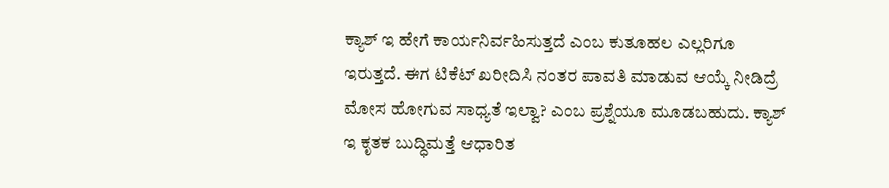ಕ್ಯಾಶ್ ಇ ಹೇಗೆ ಕಾರ್ಯನಿರ್ವಹಿಸುತ್ತದೆ ಎಂಬ ಕುತೂಹಲ ಎಲ್ಲರಿಗೂ ಇರುತ್ತದೆ. ಈಗ ಟಿಕೆಟ್ ಖರೀದಿಸಿ ನಂತರ ಪಾವತಿ ಮಾಡುವ ಆಯ್ಕೆ ನೀಡಿದ್ರೆ ಮೋಸ ಹೋಗುವ ಸಾಧ್ಯತೆ ಇಲ್ವಾ? ಎಂಬ ಪ್ರಶ್ನೆಯೂ ಮೂಡಬಹುದು. ಕ್ಯಾಶ್ ಇ ಕೃತಕ ಬುದ್ಧಿಮತ್ತೆ ಆಧಾರಿತ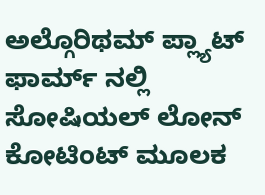ಅಲ್ಗೊರಿಥಮ್ ಪ್ಲ್ಯಾಟ್ ಫಾರ್ಮ್ ನಲ್ಲಿ ಸೋಷಿಯಲ್ ಲೋನ್ ಕೋಟಿಂಟ್ ಮೂಲಕ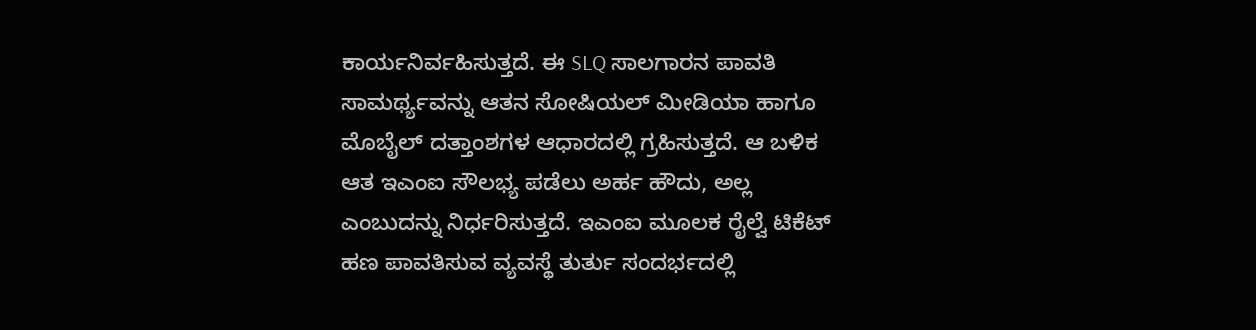ಕಾರ್ಯನಿರ್ವಹಿಸುತ್ತದೆ. ಈ SLQ ಸಾಲಗಾರನ ಪಾವತಿ ಸಾಮರ್ಥ್ಯವನ್ನು ಆತನ ಸೋಷಿಯಲ್ ಮೀಡಿಯಾ ಹಾಗೂ ಮೊಬೈಲ್ ದತ್ತಾಂಶಗಳ ಆಧಾರದಲ್ಲಿ ಗ್ರಹಿಸುತ್ತದೆ. ಆ ಬಳಿಕ ಆತ ಇಎಂಐ ಸೌಲಭ್ಯ ಪಡೆಲು ಅರ್ಹ ಹೌದು, ಅಲ್ಲ ಎಂಬುದನ್ನು ನಿರ್ಧರಿಸುತ್ತದೆ. ಇಎಂಐ ಮೂಲಕ ರೈಲ್ವೆ ಟಿಕೆಟ್ ಹಣ ಪಾವತಿಸುವ ವ್ಯವಸ್ಥೆ ತುರ್ತು ಸಂದರ್ಭದಲ್ಲಿ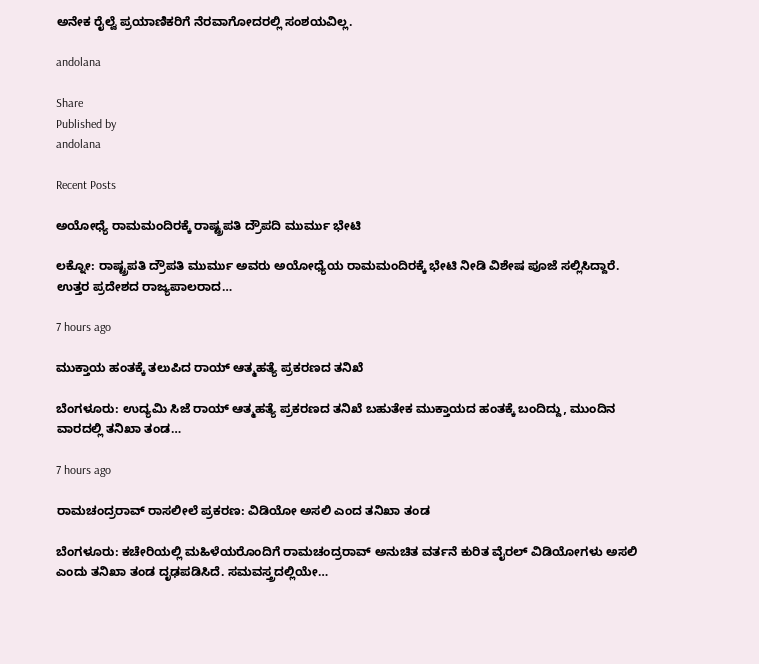ಅನೇಕ ರೈಲ್ವೆ ಪ್ರಯಾಣಿಕರಿಗೆ ನೆರವಾಗೋದರಲ್ಲಿ ಸಂಶಯವಿಲ್ಲ.

andolana

Share
Published by
andolana

Recent Posts

ಅಯೋಧ್ಯೆ ರಾಮಮಂದಿರಕ್ಕೆ ರಾಷ್ಟ್ರಪತಿ ದ್ರೌಪದಿ ಮುರ್ಮು ಭೇಟಿ

ಲಕ್ನೋ: ರಾಷ್ಟ್ರಪತಿ ದ್ರೌಪತಿ ಮುರ್ಮು ಅವರು ಅಯೋಧ್ಯೆಯ ರಾಮಮಂದಿರಕ್ಕೆ ಭೇಟಿ ನೀಡಿ ವಿಶೇಷ ಪೂಜೆ ಸಲ್ಲಿಸಿದ್ದಾರೆ. ಉತ್ತರ ಪ್ರದೇಶದ ರಾಜ್ಯಪಾಲರಾದ…

7 hours ago

ಮುಕ್ತಾಯ ಹಂತಕ್ಕೆ ತಲುಪಿದ ರಾಯ್‌ ಆತ್ಮಹತ್ಯೆ ಪ್ರಕರಣದ ತನಿಖೆ

ಬೆಂಗಳೂರು: ಉದ್ಯಮಿ ಸಿಜೆ ರಾಯ್‌ ಆತ್ಮಹತ್ಯೆ ಪ್ರಕರಣದ ತನಿಖೆ ಬಹುತೇಕ ಮುಕ್ತಾಯದ ಹಂತಕ್ಕೆ ಬಂದಿದ್ದು, ಮುಂದಿನ ವಾರದಲ್ಲಿ ತನಿಖಾ ತಂಡ…

7 hours ago

ರಾಮಚಂದ್ರರಾವ್‌ ರಾಸಲೀಲೆ ಪ್ರಕರಣ: ವಿಡಿಯೋ ಅಸಲಿ ಎಂದ ತನಿಖಾ ತಂಡ

ಬೆಂಗಳೂರು: ಕಚೇರಿಯಲ್ಲಿ ಮಹಿಳೆಯರೊಂದಿಗೆ ರಾಮಚಂದ್ರರಾವ್‌ ಅನುಚಿತ ವರ್ತನೆ ಕುರಿತ ವೈರಲ್‌ ವಿಡಿಯೋಗಳು ಅಸಲಿ ಎಂದು ತನಿಖಾ ತಂಡ ದೃಢಪಡಿಸಿದೆ. ಸಮವಸ್ತ್ರದಲ್ಲಿಯೇ…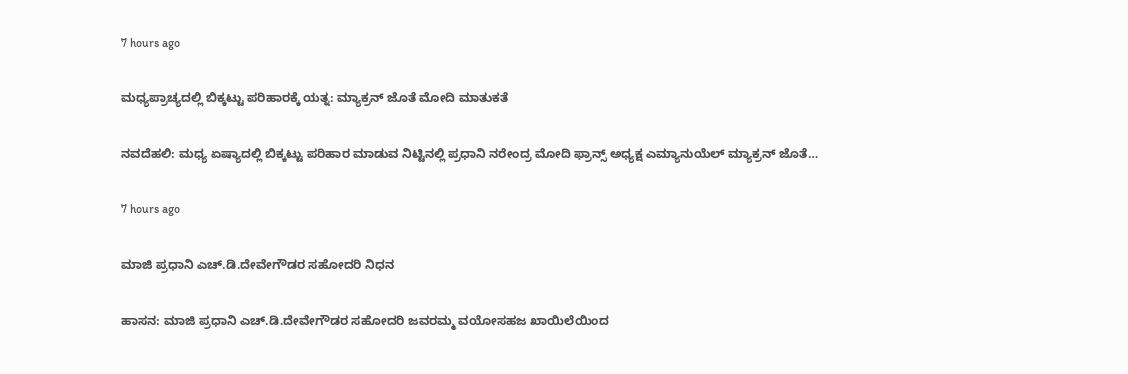7 hours ago

ಮಧ್ಯಪ್ರಾಚ್ಯದಲ್ಲಿ ಬಿಕ್ಕಟ್ಟು ಪರಿಹಾರಕ್ಕೆ ಯತ್ನ: ಮ್ಯಾಕ್ರನ್‌ ಜೊತೆ ಮೋದಿ ಮಾತುಕತೆ

ನವದೆಹಲಿ: ಮಧ್ಯ ಏಷ್ಯಾದಲ್ಲಿ ಬಿಕ್ಕಟ್ಟು ಪರಿಹಾರ ಮಾಡುವ ನಿಟ್ಟಿನಲ್ಲಿ ಪ್ರಧಾನಿ ನರೇಂದ್ರ ಮೋದಿ ಫ್ರಾನ್ಸ್‌ ಅಧ್ಯಕ್ಷ ಎಮ್ಯಾನುಯೆಲ್‌ ಮ್ಯಾಕ್ರನ್‌ ಜೊತೆ…

7 hours ago

ಮಾಜಿ ಪ್ರಧಾನಿ ಎಚ್.ಡಿ.ದೇವೇಗೌಡರ ಸಹೋದರಿ ನಿಧನ

ಹಾಸನ: ಮಾಜಿ ಪ್ರಧಾನಿ ಎಚ್‌.ಡಿ.ದೇವೇಗೌಡರ ಸಹೋದರಿ ಜವರಮ್ಮ ವಯೋಸಹಜ ಖಾಯಿಲೆಯಿಂದ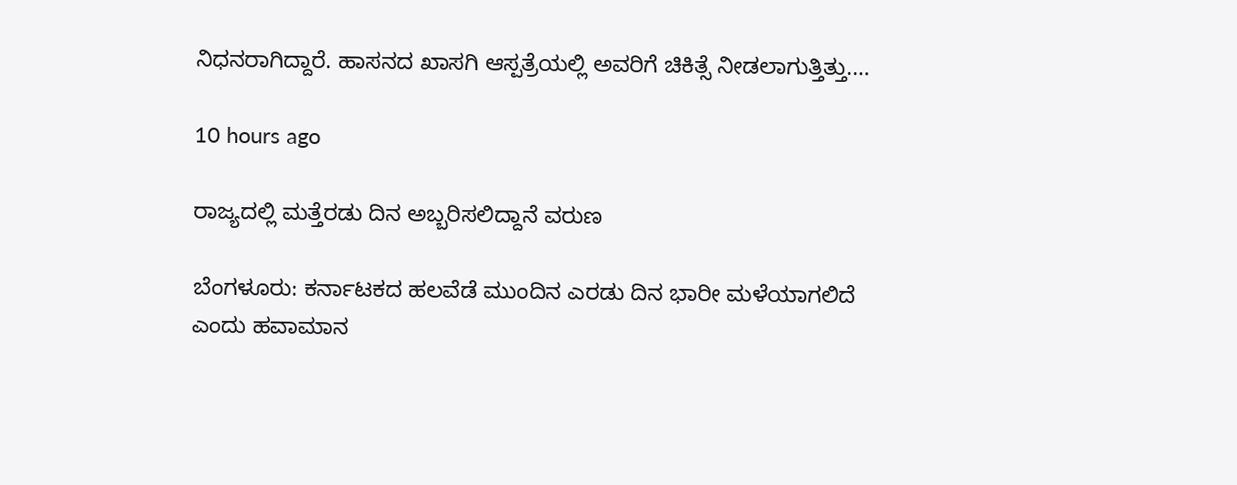ನಿಧನರಾಗಿದ್ದಾರೆ. ಹಾಸನದ ಖಾಸಗಿ ಆಸ್ಪತ್ರೆಯಲ್ಲಿ ಅವರಿಗೆ ಚಿಕಿತ್ಸೆ ನೀಡಲಾಗುತ್ತಿತ್ತು.…

10 hours ago

ರಾಜ್ಯದಲ್ಲಿ ಮತ್ತೆರಡು ದಿನ ಅಬ್ಬರಿಸಲಿದ್ದಾನೆ ವರುಣ

ಬೆಂಗಳೂರು: ಕರ್ನಾಟಕದ ಹಲವೆಡೆ ಮುಂದಿನ ಎರಡು ದಿನ ಭಾರೀ ಮಳೆಯಾಗಲಿದೆ ಎಂದು ಹವಾಮಾನ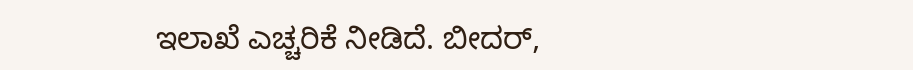ಇಲಾಖೆ ಎಚ್ಚರಿಕೆ ನೀಡಿದೆ. ಬೀದರ್‌,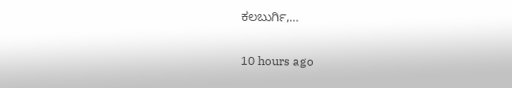ಕಲಬುರ್ಗಿ,…

10 hours ago